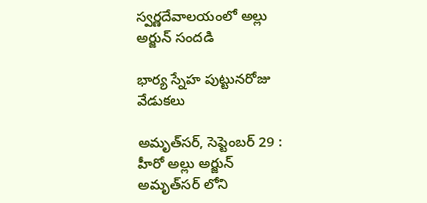స్వర్ణదేవాలయంలో అల్లు అర్జున్‌ ‌సందడి

భార్య స్నేహ పుట్టునరోజు వేడుకలు

అమృత్‌సర్‌, సెప్టెంబర్‌ 29 : హీరో అల్లు అర్జున్‌ అమృత్‌సర్‌ ‌లోని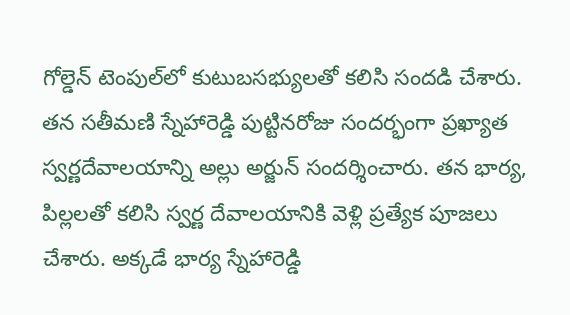గోల్డెన్‌ ‌టెంపుల్‌లో కుటుబసభ్యులతో కలిసి సందడి చేశారు. తన సతీమణి స్నేహారెడ్డి పుట్టినరోజు సందర్భంగా ప్రఖ్యాత స్వర్ణదేవాలయాన్ని అల్లు అర్జున్‌ ‌సందర్శించారు. తన భార్య, పిల్లలతో కలిసి స్వర్ణ దేవాలయానికి వెళ్లి ప్రత్యేక పూజలు చేశారు. అక్కడే భార్య స్నేహారెడ్డి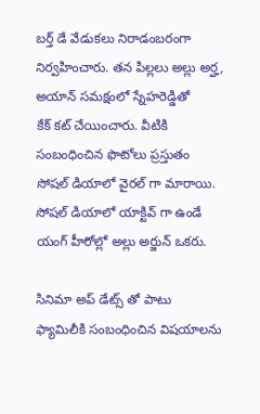బర్త్ ‌డే వేడుకలు నిరాడంబరంగా నిర్వహించారు. తన పిల్లలు అల్లు అర్హ, అయాన్‌ ‌సమక్షంలో స్నేహరెడ్డితో కేక్‌ ‌కట్‌ ‌చేయించారు. వీటికి సంబంధించిన ఫొటోలు ప్రస్తుతం సోషల్‌ ‌డియాలో వైరల్‌ ‌గా మారాయి. సోషల్‌ ‌డియాలో యాక్టివ్‌ ‌గా ఉండే యంగ్‌ ‌హీరోల్లో అల్లు అర్జున్‌ ఒకరు.

సినిమా అప్‌ ‌డేట్స్ ‌తో పాటు ఫ్యామిలీకి సంబంధించిన విషయాలను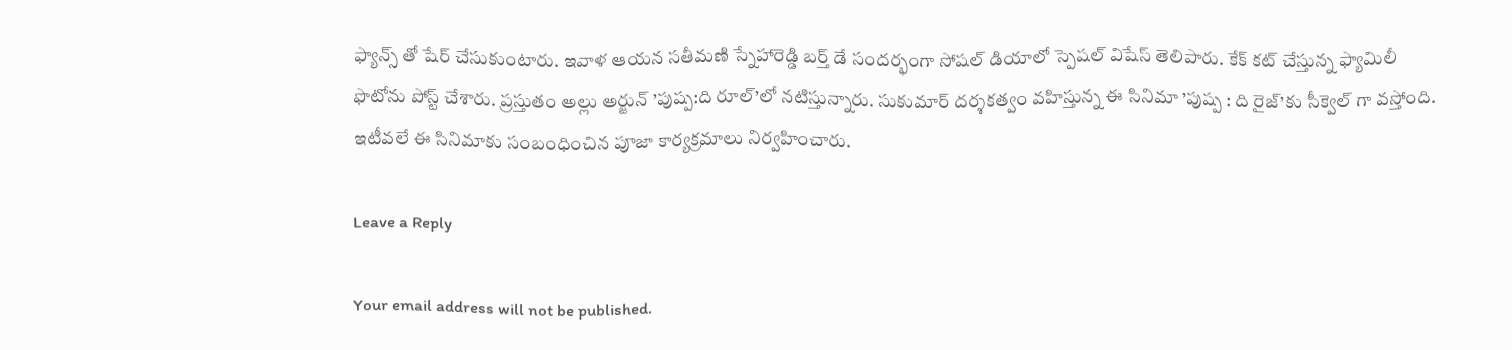ఫ్యాన్స్ ‌తో షేర్‌ ‌చేసుకుంటారు. ఇవాళ ఆయన సతీమణి స్నేహారెడ్డి బర్త్ ‌డే సందర్భంగా సోషల్‌ ‌డియాలో స్పెషల్‌ ‌విషేస్‌ ‌తెలిపారు. కేక్‌ ‌కట్‌ ‌చేస్తున్న ఫ్యామిలీ ఫొటోను పోస్ట్ ‌చేశారు. ప్రస్తుతం అల్లు అర్జున్‌ ’పుష్ప:ది రూల్‌’లో నటిస్తున్నారు. సుకుమార్‌ ‌దర్శకత్వం వహిస్తున్న ఈ సినిమా ’పుష్ప : ది రైజ్‌’కు సీక్వెల్‌ ‌గా వస్తోంది. ఇటీవలే ఈ సినిమాకు సంబంధించిన పూజా కార్యక్రమాలు నిర్వహించారు.

Leave a Reply

Your email address will not be published.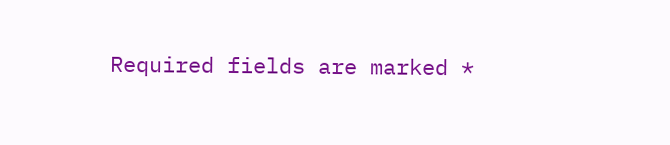Required fields are marked *